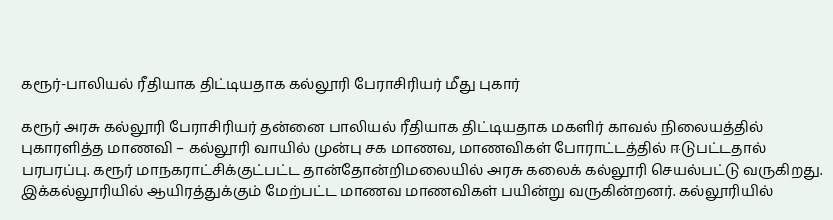கரூர்-பாலியல் ரீதியாக திட்டியதாக கல்லூரி பேராசிரியர் மீது புகார்

கரூர் அரசு கல்லூரி பேராசிரியர் தன்னை பாலியல் ரீதியாக திட்டியதாக மகளிர் காவல் நிலையத்தில் புகாரளித்த மாணவி – கல்லூரி வாயில் முன்பு சக மாணவ, மாணவிகள் போராட்டத்தில் ஈடுபட்டதால் பரபரப்பு. கரூர் மாநகராட்சிக்குட்பட்ட தான்தோன்றிமலையில் அரசு கலைக் கல்லூரி செயல்பட்டு வருகிறது. இக்கல்லூரியில் ஆயிரத்துக்கும் மேற்பட்ட மாணவ மாணவிகள் பயின்று வருகின்றனர். கல்லூரியில்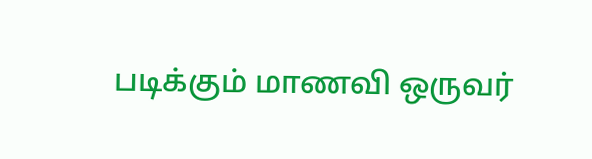படிக்கும் மாணவி ஒருவர்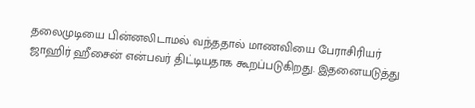தலைமுடியை பின்னலிடாமல் வந்ததால் மாணவியை பேராசிரியர் ஜாஹிர் ஹீசைன் என்பவர் திட்டியதாக கூறப்படுகிறது. இதனையடுத்து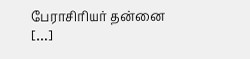பேராசிரியர் தன்னை […]